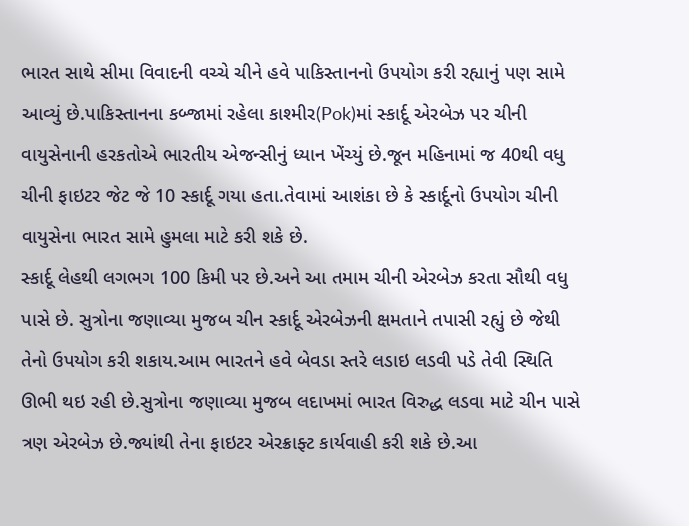ભારત સાથે સીમા વિવાદની વચ્ચે ચીને હવે પાકિસ્તાનનો ઉપયોગ કરી રહ્યાનું પણ સામે આવ્યું છે.પાકિસ્તાનના કબ્જામાં રહેલા કાશ્મીર(Pok)માં સ્કાર્દૂ એરબેઝ પર ચીની વાયુસેનાની હરકતોએ ભારતીય એજન્સીનું ધ્યાન ખેંચ્યું છે.જૂન મહિનામાં જ 40થી વધુ ચીની ફાઇટર જેટ જે 10 સ્કાર્દૂ ગયા હતા.તેવામાં આશંકા છે કે સ્કાર્દૂનો ઉપયોગ ચીની વાયુસેના ભારત સામે હુમલા માટે કરી શકે છે.
સ્કાર્દૂ લેહથી લગભગ 100 કિમી પર છે.અને આ તમામ ચીની એરબેઝ કરતા સૌથી વધુ પાસે છે. સુત્રોના જણાવ્યા મુજબ ચીન સ્કાર્દૂ એરબેઝની ક્ષમતાને તપાસી રહ્યું છે જેથી તેનો ઉપયોગ કરી શકાય.આમ ભારતને હવે બેવડા સ્તરે લડાઇ લડવી પડે તેવી સ્થિતિ ઊભી થઇ રહી છે.સુત્રોના જણાવ્યા મુજબ લદાખમાં ભારત વિરુદ્ધ લડવા માટે ચીન પાસે ત્રણ એરબેઝ છે.જ્યાંથી તેના ફાઇટર એરક્રાફ્ટ કાર્યવાહી કરી શકે છે.આ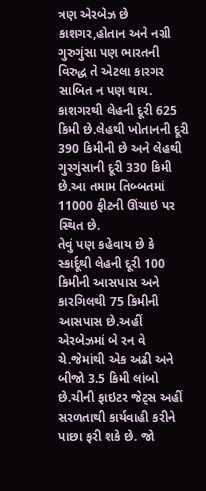ત્રણ એરબેઝ છે કાશગર,હોતાન અને નગ્રી ગુરુગુંસા પણ ભારતની વિરુદ્ધ તે એટલા કારગર સાબિત ન પણ થાય. કાશગરથી લેહની દૂરી 625 કિમી છે.લેહથી ખોતાનની દૂરી 390 કિમીની છે અને લેહથી ગુરગુંસાની દૂરી 330 કિમી છે.આ તમામ તિબ્બતમાં 11000 ફીટની ઊંચાઇ પર સ્થિત છે.
તેવું પણ કહેવાય છે કે સ્કાર્દૂથી લેહની દૂરી 100 કિમીની આસપાસ અને કારગિલથી 75 કિમીની આસપાસ છે.અહીં એરબેઝમાં બે રન વે ચે.જેમાંથી એક અઢી અને બીજો 3.5 કિમી લાંબો છે.ચીની ફાઇટર જેટ્સ અહીં સરળતાથી કાર્યવાહી કરીને પાછા ફરી શકે છે. જો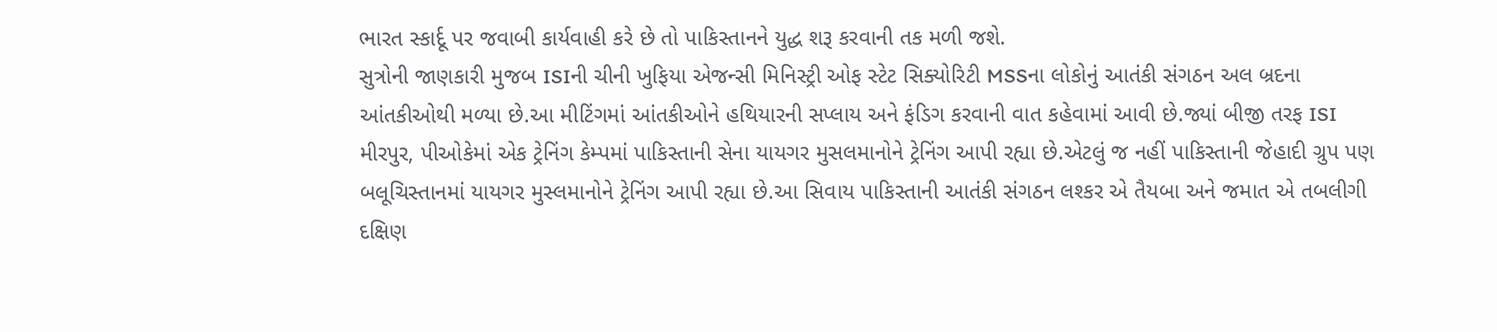ભારત સ્કાર્દૂ પર જવાબી કાર્યવાહી કરે છે તો પાકિસ્તાનને યુદ્ધ શરૂ કરવાની તક મળી જશે.
સુત્રોની જાણકારી મુજબ ISIની ચીની ખુફિયા એજન્સી મિનિસ્ટ્રી ઓફ સ્ટેટ સિક્યોરિટી MSSના લોકોનું આતંકી સંગઠન અલ બ્રદના આંતકીઓથી મળ્યા છે.આ મીટિંગમાં આંતકીઓને હથિયારની સપ્લાય અને ફંડિગ કરવાની વાત કહેવામાં આવી છે.જ્યાં બીજી તરફ ISI મીરપુર, પીઓકેમાં એક ટ્રેનિંગ કેમ્પમાં પાકિસ્તાની સેના યાયગર મુસલમાનોને ટ્રેનિંગ આપી રહ્યા છે.એટલું જ નહીં પાકિસ્તાની જેહાદી ગ્રુપ પણ બલૂચિસ્તાનમાં યાયગર મુસ્લમાનોને ટ્રેનિંગ આપી રહ્યા છે.આ સિવાય પાકિસ્તાની આતંકી સંગઠન લશ્કર એ તૈયબા અને જમાત એ તબલીગી દક્ષિણ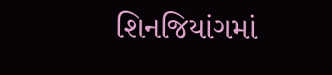શિનજિયાંગમાં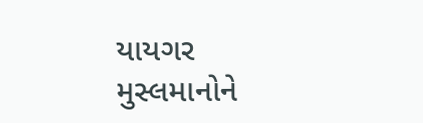યાયગર મુસ્લમાનોને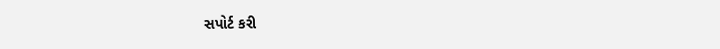સપોર્ટ કરી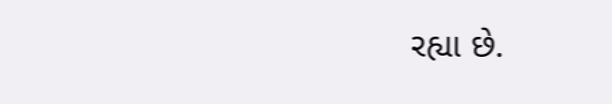રહ્યા છે.